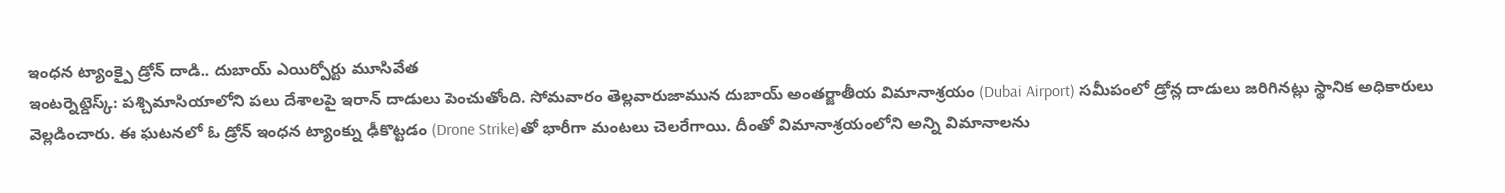ఇంధన ట్యాంక్పై డ్రోన్ దాడి.. దుబాయ్ ఎయిర్పోర్టు మూసివేత
ఇంటర్నెట్డెస్క్: పశ్చిమాసియాలోని పలు దేశాలపై ఇరాన్ దాడులు పెంచుతోంది. సోమవారం తెల్లవారుజామున దుబాయ్ అంతర్జాతీయ విమానాశ్రయం (Dubai Airport) సమీపంలో డ్రోన్ల దాడులు జరిగినట్లు స్థానిక అధికారులు వెల్లడించారు. ఈ ఘటనలో ఓ డ్రోన్ ఇంధన ట్యాంక్ను ఢీకొట్టడం (Drone Strike)తో భారీగా మంటలు చెలరేగాయి. దీంతో విమానాశ్రయంలోని అన్ని విమానాలను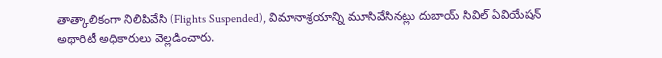తాత్కాలికంగా నిలిపివేసి (Flights Suspended), విమానాశ్రయాన్ని మూసివేసినట్లు దుబాయ్ సివిల్ ఏవియేషన్ అథారిటీ అధికారులు వెల్లడించారు.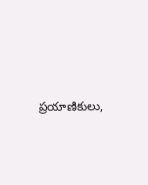ప్రయాణికులు,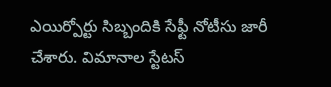ఎయిర్పోర్టు సిబ్బందికి సేఫ్టీ నోటీసు జారీ చేశారు. విమానాల స్టేటస్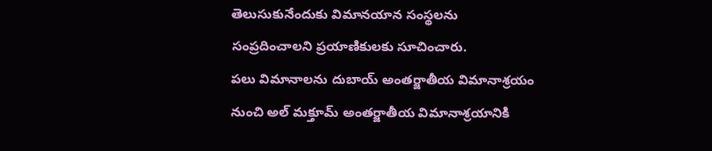తెలుసుకునేందుకు విమానయాన సంస్థలను సంప్రదించాలని ప్రయాణికులకు సూచించారు.
పలు విమానాలను దుబాయ్ అంతర్జాతీయ విమానాశ్రయం నుంచి అల్ మక్తూమ్ అంతర్జాతీయ విమానాశ్రయానికి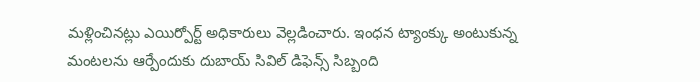మళ్లించినట్లు ఎయిర్పోర్ట్ అధికారులు వెల్లడించారు. ఇంధన ట్యాంక్కు అంటుకున్న మంటలను ఆర్పేందుకు దుబాయ్ సివిల్ డిఫెన్స్ సిబ్బంది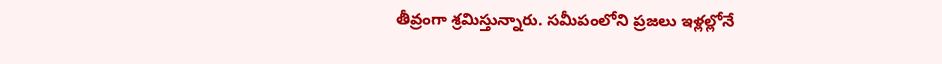తీవ్రంగా శ్రమిస్తున్నారు. సమీపంలోని ప్రజలు ఇళ్లల్లోనే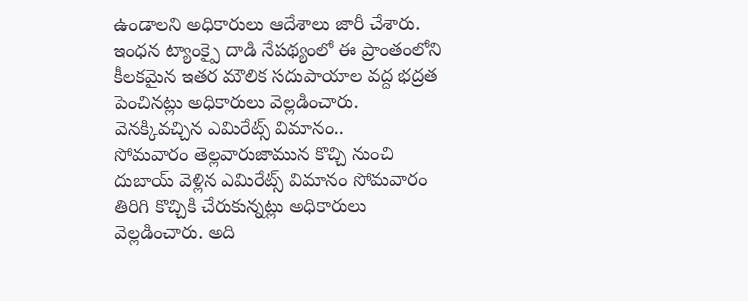ఉండాలని అధికారులు ఆదేశాలు జారీ చేశారు. ఇంధన ట్యాంక్పై దాడి నేపథ్యంలో ఈ ప్రాంతంలోని కీలకమైన ఇతర మౌలిక సదుపాయాల వద్ద భద్రత పెంచినట్లు అధికారులు వెల్లడించారు.
వెనక్కివచ్చిన ఎమిరేట్స్ విమానం..
సోమవారం తెల్లవారుజామున కొచ్చి నుంచి దుబాయ్ వెళ్లిన ఎమిరేట్స్ విమానం సోమవారం తిరిగి కొచ్చికి చేరుకున్నట్లు అధికారులు వెల్లడించారు. అది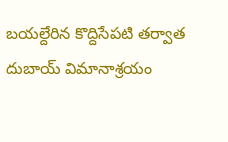బయల్దేరిన కొద్దిసేపటి తర్వాత దుబాయ్ విమానాశ్రయం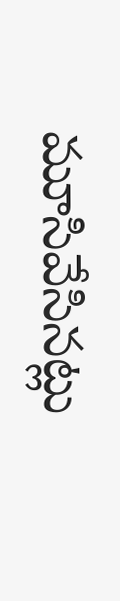మూసివేసినట్లు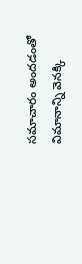సమాచారం అందడంతో విమానాన్ని వెనక్కి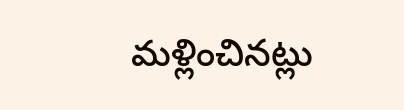మళ్లించినట్లు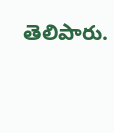తెలిపారు.